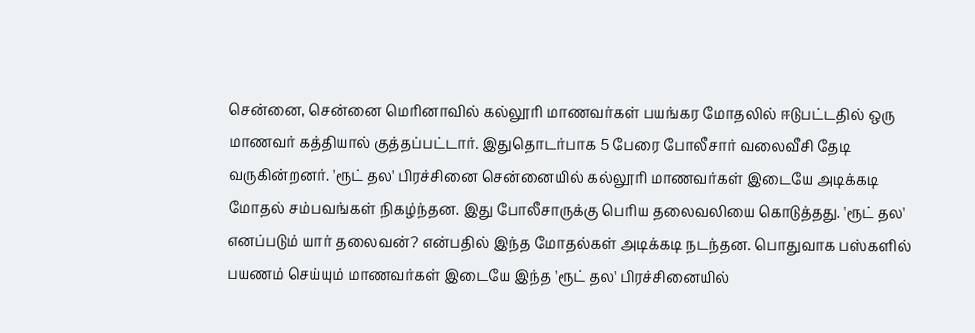சென்னை, சென்னை மெரினாவில் கல்லூரி மாணவர்கள் பயங்கர மோதலில் ஈடுபட்டதில் ஒரு மாணவர் கத்தியால் குத்தப்பட்டார். இதுதொடர்பாக 5 பேரை போலீசார் வலைவீசி தேடி வருகின்றனர். 'ரூட் தல' பிரச்சினை சென்னையில் கல்லூரி மாணவர்கள் இடையே அடிக்கடி மோதல் சம்பவங்கள் நிகழ்ந்தன. இது போலீசாருக்கு பெரிய தலைவலியை கொடுத்தது. 'ரூட் தல' எனப்படும் யார் தலைவன்? என்பதில் இந்த மோதல்கள் அடிக்கடி நடந்தன. பொதுவாக பஸ்களில் பயணம் செய்யும் மாணவர்கள் இடையே இந்த 'ரூட் தல' பிரச்சினையில்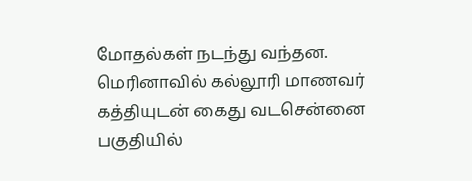மோதல்கள் நடந்து வந்தன. மெரினாவில் கல்லூரி மாணவர் கத்தியுடன் கைது வடசென்னை பகுதியில்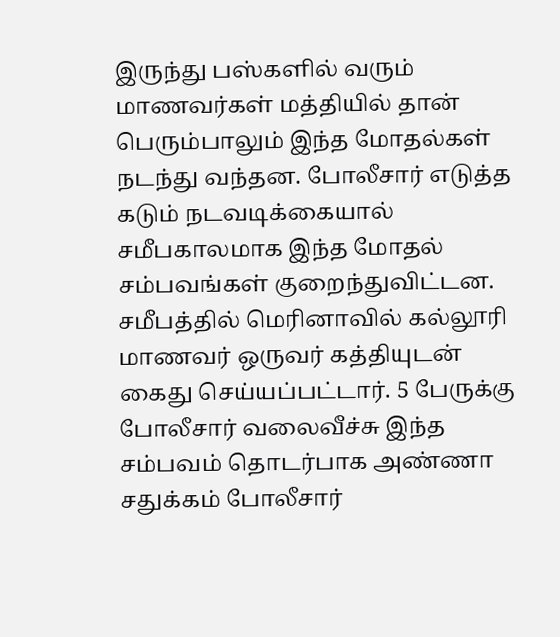இருந்து பஸ்களில் வரும் மாணவர்கள் மத்தியில் தான் பெரும்பாலும் இந்த மோதல்கள் நடந்து வந்தன. போலீசார் எடுத்த கடும் நடவடிக்கையால் சமீபகாலமாக இந்த மோதல் சம்பவங்கள் குறைந்துவிட்டன. சமீபத்தில் மெரினாவில் கல்லூரி மாணவர் ஒருவர் கத்தியுடன் கைது செய்யப்பட்டார். 5 பேருக்கு போலீசார் வலைவீச்சு இந்த சம்பவம் தொடர்பாக அண்ணா சதுக்கம் போலீசார்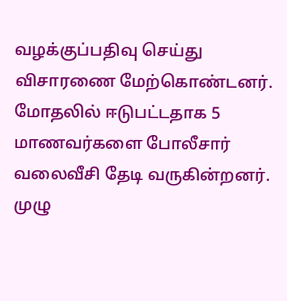வழக்குப்பதிவு செய்து விசாரணை மேற்கொண்டனர். மோதலில் ஈடுபட்டதாக 5 மாணவர்களை போலீசார் வலைவீசி தேடி வருகின்றனர். முழு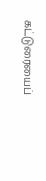கட்டுரையைப்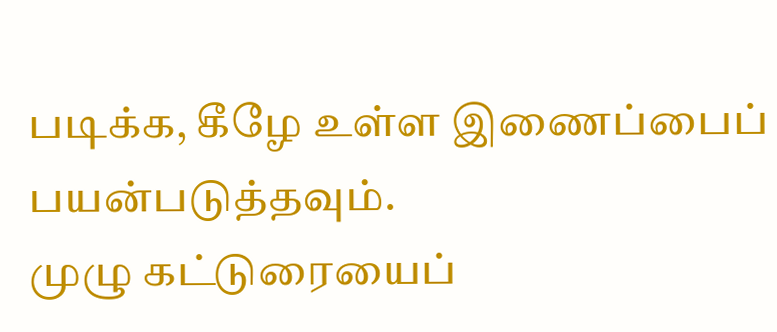படிக்க, கீழே உள்ள இணைப்பைப் பயன்படுத்தவும்.
முழு கட்டுரையைப்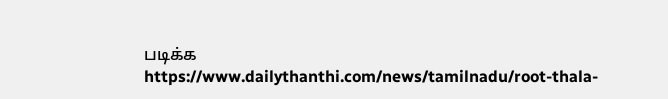படிக்க
https://www.dailythanthi.com/news/tamilnadu/root-thala-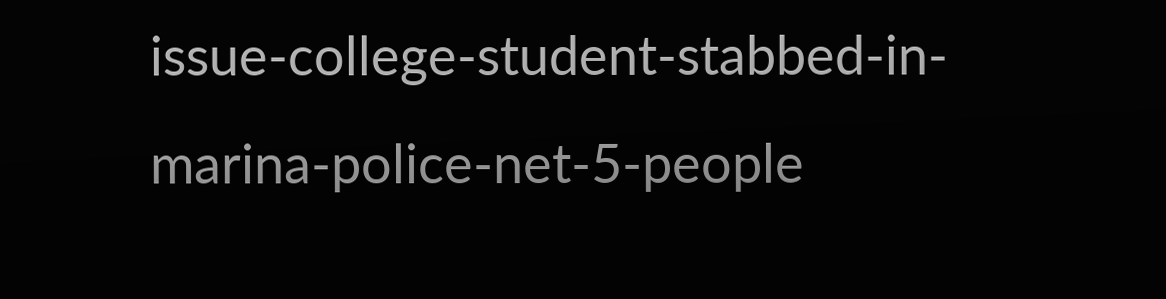issue-college-student-stabbed-in-marina-police-net-5-people